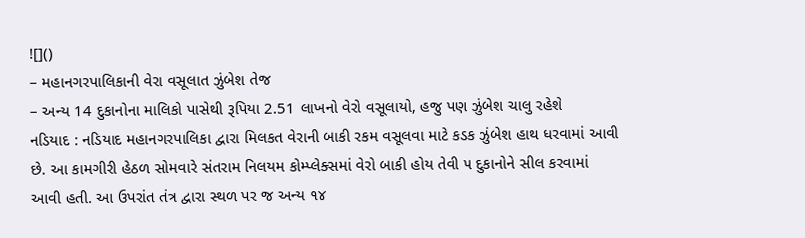![]()
– મહાનગરપાલિકાની વેરા વસૂલાત ઝુંબેશ તેજ
– અન્ય 14 દુકાનોના માલિકો પાસેથી રૂપિયા 2.51 લાખનો વેરો વસૂલાયો, હજુ પણ ઝુંબેશ ચાલુ રહેશે
નડિયાદ : નડિયાદ મહાનગરપાલિકા દ્વારા મિલકત વેરાની બાકી રકમ વસૂલવા માટે કડક ઝુંબેશ હાથ ધરવામાં આવી છે. આ કામગીરી હેઠળ સોમવારે સંતરામ નિલયમ કોમ્પ્લેક્સમાં વેરો બાકી હોય તેવી ૫ દુકાનોને સીલ કરવામાં આવી હતી. આ ઉપરાંત તંત્ર દ્વારા સ્થળ પર જ અન્ય ૧૪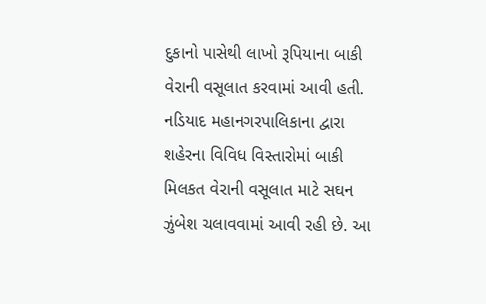દુકાનો પાસેથી લાખો રૂપિયાના બાકી વેરાની વસૂલાત કરવામાં આવી હતી.
નડિયાદ મહાનગરપાલિકાના દ્વારા શહેરના વિવિધ વિસ્તારોમાં બાકી મિલકત વેરાની વસૂલાત માટે સઘન ઝુંબેશ ચલાવવામાં આવી રહી છે. આ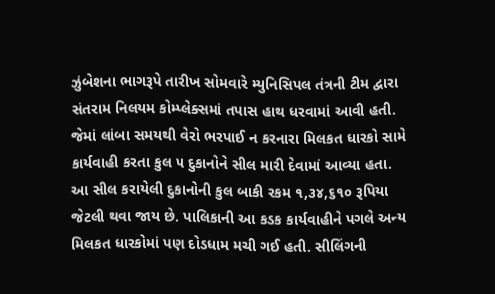ઝુંબેશના ભાગરૂપે તારીખ સોમવારે મ્યુનિસિપલ તંત્રની ટીમ દ્વારા સંતરામ નિલયમ કોમ્પ્લેક્સમાં તપાસ હાથ ધરવામાં આવી હતી. જેમાં લાંબા સમયથી વેરો ભરપાઈ ન કરનારા મિલકત ધારકો સામે કાર્યવાહી કરતા કુલ ૫ દુકાનોને સીલ મારી દેવામાં આવ્યા હતા. આ સીલ કરાયેલી દુકાનોની કુલ બાકી રકમ ૧,૩૪,૬૧૦ રૂપિયા જેટલી થવા જાય છે. પાલિકાની આ કડક કાર્યવાહીને પગલે અન્ય મિલકત ધારકોમાં પણ દોડધામ મચી ગઈ હતી. સીલિંગની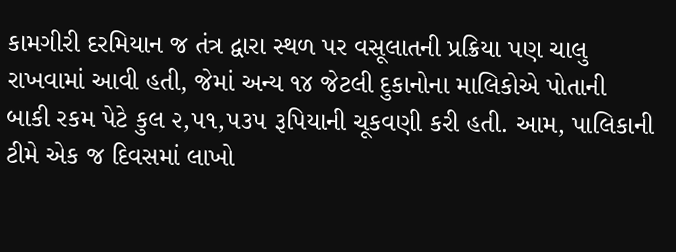કામગીરી દરમિયાન જ તંત્ર દ્વારા સ્થળ પર વસૂલાતની પ્રક્રિયા પણ ચાલુ રાખવામાં આવી હતી, જેમાં અન્ય ૧૪ જેટલી દુકાનોના માલિકોએ પોતાની બાકી રકમ પેટે કુલ ૨,૫૧,૫૩૫ રૂપિયાની ચૂકવણી કરી હતી. આમ, પાલિકાની ટીમે એક જ દિવસમાં લાખો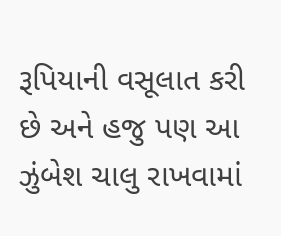રૂપિયાની વસૂલાત કરી છે અને હજુ પણ આ ઝુંબેશ ચાલુ રાખવામાં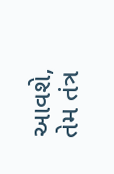આવશે, તેમ તંત્ર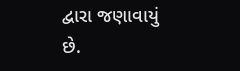દ્વારા જણાવાયું છે.